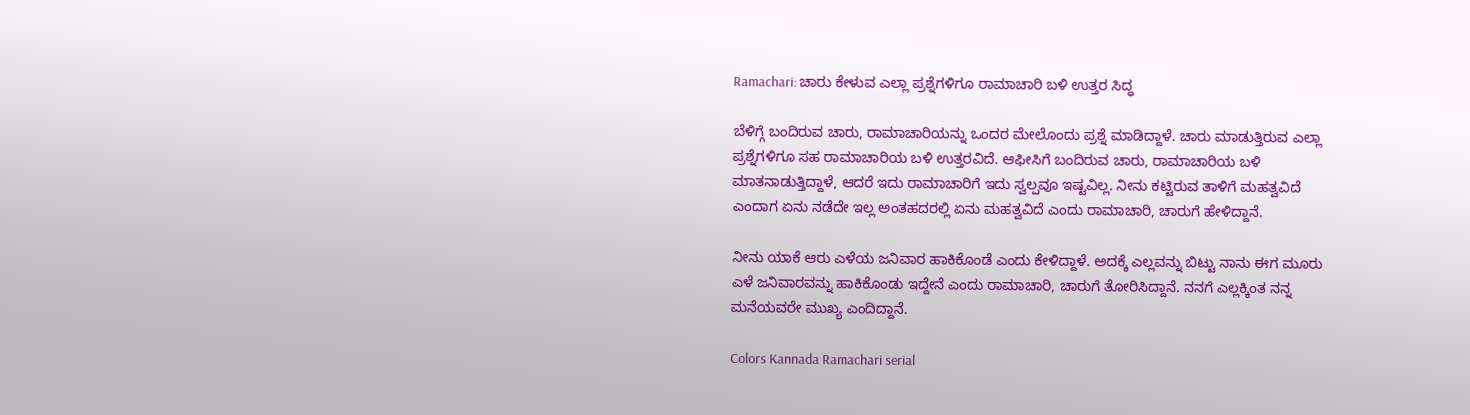Ramachari: ಚಾರು ಕೇಳುವ ಎಲ್ಲಾ ಪ್ರಶ್ನೆಗಳಿಗೂ ರಾಮಾಚಾರಿ ಬಳಿ ಉತ್ತರ ಸಿದ್ಧ

ಬೆಳಿಗ್ಗೆ ಬಂದಿರುವ ಚಾರು, ರಾಮಾಚಾರಿಯನ್ನು ಒಂದರ ಮೇಲೊಂದು ಪ್ರಶ್ನೆ ಮಾಡಿದ್ದಾಳೆ. ಚಾರು ಮಾಡುತ್ತಿರುವ ಎಲ್ಲಾ ಪ್ರಶ್ನೆಗಳಿಗೂ ಸಹ ರಾಮಾಚಾರಿಯ ಬಳಿ ಉತ್ತರವಿದೆ. ಆಫೀಸಿಗೆ ಬಂದಿರುವ ಚಾರು, ರಾಮಾಚಾರಿಯ ಬಳಿ ಮಾತನಾಡುತ್ತಿದ್ದಾಳೆ, ಆದರೆ ಇದು ರಾಮಾಚಾರಿಗೆ ಇದು ಸ್ವಲ್ಪವೂ ಇಷ್ಟವಿಲ್ಲ. ನೀನು ಕಟ್ಟಿರುವ ತಾಳಿಗೆ ಮಹತ್ವವಿದೆ ಎಂದಾಗ ಏನು ನಡೆದೇ ಇಲ್ಲ ಅಂತಹದರಲ್ಲಿ ಏನು ಮಹತ್ವವಿದೆ ಎಂದು ರಾಮಾಚಾರಿ, ಚಾರುಗೆ ಹೇಳಿದ್ದಾನೆ.

ನೀನು ಯಾಕೆ ಆರು ಎಳೆಯ ಜನಿವಾರ ಹಾಕಿಕೊಂಡೆ ಎಂದು ಕೇಳಿದ್ದಾಳೆ. ಅದಕ್ಕೆ ಎಲ್ಲವನ್ನು ಬಿಟ್ಟು ನಾನು ಈಗ ಮೂರು ಎಳೆ ಜನಿವಾರವನ್ನು ಹಾಕಿಕೊಂಡು ಇದ್ದೇನೆ ಎಂದು ರಾಮಾಚಾರಿ, ಚಾರುಗೆ ತೋರಿಸಿದ್ದಾನೆ. ನನಗೆ ಎಲ್ಲಕ್ಕಿಂತ ನನ್ನ ಮನೆಯವರೇ ಮುಖ್ಯ ಎಂದಿದ್ದಾನೆ.

Colors Kannada Ramachari serial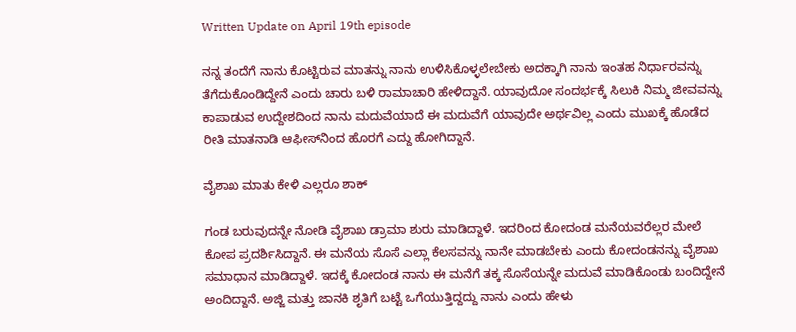Written Update on April 19th episode

ನನ್ನ ತಂದೆಗೆ ನಾನು ಕೊಟ್ಟಿರುವ ಮಾತನ್ನು ನಾನು ಉಳಿಸಿಕೊಳ್ಳಲೇಬೇಕು ಅದಕ್ಕಾಗಿ ನಾನು ಇಂತಹ ನಿರ್ಧಾರವನ್ನು ತೆಗೆದುಕೊಂಡಿದ್ದೇನೆ ಎಂದು ಚಾರು ಬಳಿ ರಾಮಾಚಾರಿ ಹೇಳಿದ್ದಾನೆ. ಯಾವುದೋ ಸಂದರ್ಭಕ್ಕೆ ಸಿಲುಕಿ ನಿಮ್ಮ ಜೀವವನ್ನು ಕಾಪಾಡುವ ಉದ್ದೇಶದಿಂದ ನಾನು ಮದುವೆಯಾದೆ ಈ ಮದುವೆಗೆ ಯಾವುದೇ ಅರ್ಥವಿಲ್ಲ ಎಂದು ಮುಖಕ್ಕೆ ಹೊಡೆದ ರೀತಿ ಮಾತನಾಡಿ ಆಫೀಸ್‌ನಿಂದ ಹೊರಗೆ ಎದ್ದು ಹೋಗಿದ್ದಾನೆ.

ವೈಶಾಖ ಮಾತು ಕೇಳಿ ಎಲ್ಲರೂ ಶಾಕ್

ಗಂಡ ಬರುವುದನ್ನೇ ನೋಡಿ ವೈಶಾಖ ಡ್ರಾಮಾ ಶುರು ಮಾಡಿದ್ದಾಳೆ. ಇದರಿಂದ ಕೋದಂಡ ಮನೆಯವರೆಲ್ಲರ ಮೇಲೆ ಕೋಪ ಪ್ರದರ್ಶಿಸಿದ್ದಾನೆ. ಈ ಮನೆಯ ಸೊಸೆ ಎಲ್ಲಾ ಕೆಲಸವನ್ನು ನಾನೇ ಮಾಡಬೇಕು ಎಂದು ಕೋದಂಡನನ್ನು ವೈಶಾಖ ಸಮಾಧಾನ ಮಾಡಿದ್ದಾಳೆ. ಇದಕ್ಕೆ ಕೋದಂಡ ನಾನು ಈ ಮನೆಗೆ ತಕ್ಕ ಸೊಸೆಯನ್ನೇ ಮದುವೆ ಮಾಡಿಕೊಂಡು ಬಂದಿದ್ದೇನೆ ಅಂದಿದ್ದಾನೆ. ಅಜ್ಜಿ ಮತ್ತು ಜಾನಕಿ ಶೃತಿಗೆ ಬಟ್ಟೆ ಒಗೆಯುತ್ತಿದ್ದದ್ದು ನಾನು ಎಂದು ಹೇಳು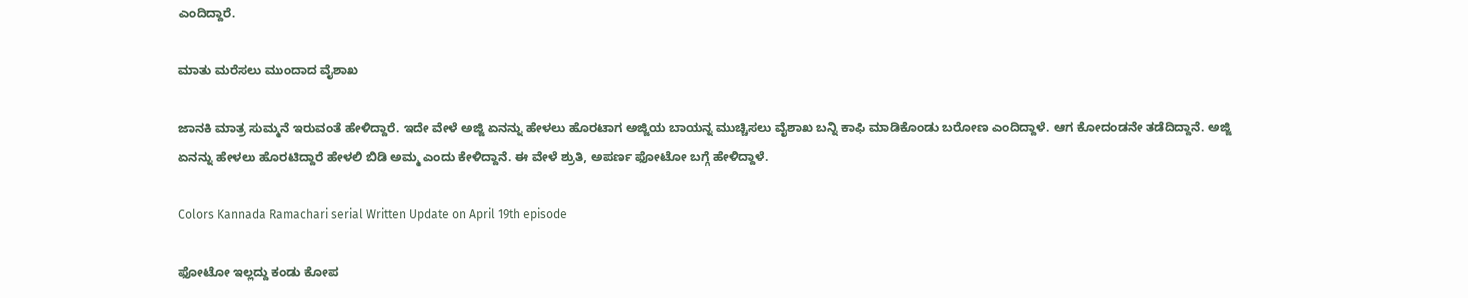ಎಂದಿದ್ದಾರೆ.

ಮಾತು ಮರೆಸಲು ಮುಂದಾದ ವೈಶಾಖ

ಜಾನಕಿ ಮಾತ್ರ ಸುಮ್ಮನೆ ಇರುವಂತೆ ಹೇಳಿದ್ದಾರೆ. ಇದೇ ವೇಳೆ ಅಜ್ಜಿ ಏನನ್ನು ಹೇಳಲು ಹೊರಟಾಗ ಅಜ್ಜಿಯ ಬಾಯನ್ನ ಮುಚ್ಚಿಸಲು ವೈಶಾಖ ಬನ್ನಿ ಕಾಫಿ ಮಾಡಿಕೊಂಡು ಬರೋಣ ಎಂದಿದ್ದಾಳೆ. ಆಗ ಕೋದಂಡನೇ ತಡೆದಿದ್ದಾನೆ. ಅಜ್ಜಿ ಏನನ್ನು ಹೇಳಲು ಹೊರಟಿದ್ದಾರೆ ಹೇಳಲಿ ಬಿಡಿ ಅಮ್ಮ ಎಂದು ಕೇಳಿದ್ದಾನೆ. ಈ ವೇಳೆ ಶ್ರುತಿ, ಅಪರ್ಣ ಫೋಟೋ ಬಗ್ಗೆ ಹೇಳಿದ್ದಾಳೆ.

Colors Kannada Ramachari serial Written Update on April 19th episode

ಫೋಟೋ ಇಲ್ಲದ್ದು ಕಂಡು ಕೋಪ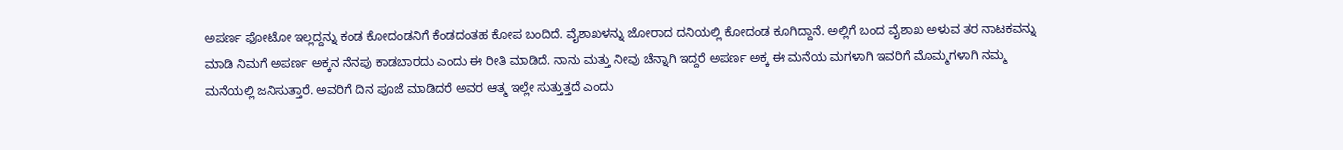ಅಪರ್ಣ ಫೋಟೋ ಇಲ್ಲದ್ದನ್ನು ಕಂಡ ಕೋದಂಡನಿಗೆ ಕೆಂಡದಂತಹ ಕೋಪ ಬಂದಿದೆ. ವೈಶಾಖಳನ್ನು ಜೋರಾದ ದನಿಯಲ್ಲಿ ಕೋದಂಡ ಕೂಗಿದ್ದಾನೆ. ಅಲ್ಲಿಗೆ ಬಂದ ವೈಶಾಖ ಅಳುವ ತರ ನಾಟಕವನ್ನು ಮಾಡಿ ನಿಮಗೆ ಅಪರ್ಣ ಅಕ್ಕನ ನೆನಪು ಕಾಡಬಾರದು ಎಂದು ಈ ರೀತಿ ಮಾಡಿದೆ. ನಾನು ಮತ್ತು ನೀವು ಚೆನ್ನಾಗಿ ಇದ್ದರೆ ಅಪರ್ಣ ಅಕ್ಕ ಈ ಮನೆಯ ಮಗಳಾಗಿ ಇವರಿಗೆ ಮೊಮ್ಮಗಳಾಗಿ ನಮ್ಮ ಮನೆಯಲ್ಲಿ ಜನಿಸುತ್ತಾರೆ. ಅವರಿಗೆ ದಿನ ಪೂಜೆ ಮಾಡಿದರೆ ಅವರ ಆತ್ಮ ಇಲ್ಲೇ ಸುತ್ತುತ್ತದೆ ಎಂದು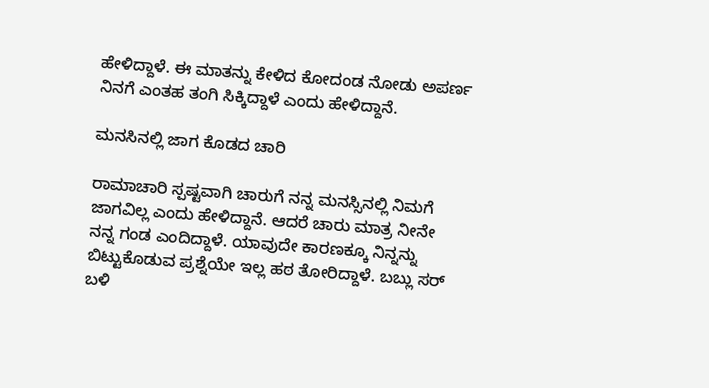ಹೇಳಿದ್ದಾಳೆ. ಈ ಮಾತನ್ನು ಕೇಳಿದ ಕೋದಂಡ ನೋಡು ಅಪರ್ಣ ನಿನಗೆ ಎಂತಹ ತಂಗಿ ಸಿಕ್ಕಿದ್ದಾಳೆ ಎಂದು ಹೇಳಿದ್ದಾನೆ.

ಮನಸಿನಲ್ಲಿ ಜಾಗ ಕೊಡದ ಚಾರಿ

ರಾಮಾಚಾರಿ ಸ್ಪಷ್ಟವಾಗಿ ಚಾರುಗೆ ನನ್ನ ಮನಸ್ಸಿನಲ್ಲಿ ನಿಮಗೆ ಜಾಗವಿಲ್ಲ ಎಂದು ಹೇಳಿದ್ದಾನೆ. ಆದರೆ ಚಾರು ಮಾತ್ರ ನೀನೇ ನನ್ನ ಗಂಡ ಎಂದಿದ್ದಾಳೆ. ಯಾವುದೇ ಕಾರಣಕ್ಕೂ ನಿನ್ನನ್ನು ಬಿಟ್ಟುಕೊಡುವ ಪ್ರಶ್ನೆಯೇ ಇಲ್ಲ ಹಠ ತೋರಿದ್ದಾಳೆ. ಬಬ್ಲು ಸರ್ ಬಳಿ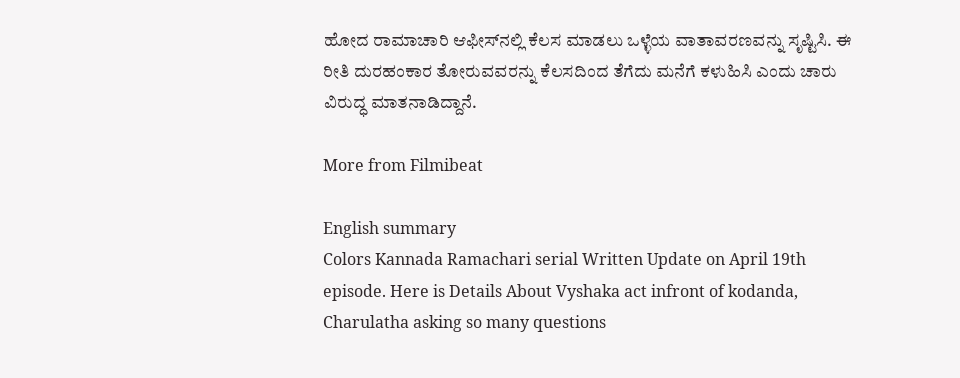ಹೋದ ರಾಮಾಚಾರಿ ಆಫೀಸ್‌ನಲ್ಲಿ ಕೆಲಸ ಮಾಡಲು ಒಳ್ಳೆಯ ವಾತಾವರಣವನ್ನು ಸೃಷ್ಟಿಸಿ. ಈ ರೀತಿ ದುರಹಂಕಾರ ತೋರುವವರನ್ನು ಕೆಲಸದಿಂದ ತೆಗೆದು ಮನೆಗೆ ಕಳುಹಿಸಿ ಎಂದು ಚಾರು ವಿರುದ್ಧ ಮಾತನಾಡಿದ್ದಾನೆ.

More from Filmibeat

English summary
Colors Kannada Ramachari serial Written Update on April 19th episode. Here is Details About Vyshaka act infront of kodanda, Charulatha asking so many questions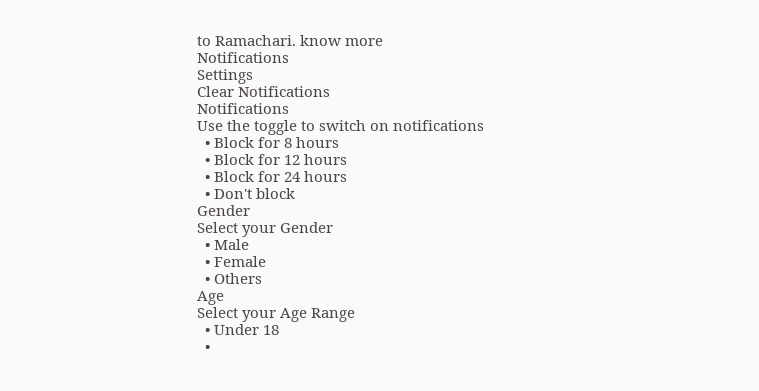to Ramachari. know more
Notifications
Settings
Clear Notifications
Notifications
Use the toggle to switch on notifications
  • Block for 8 hours
  • Block for 12 hours
  • Block for 24 hours
  • Don't block
Gender
Select your Gender
  • Male
  • Female
  • Others
Age
Select your Age Range
  • Under 18
  •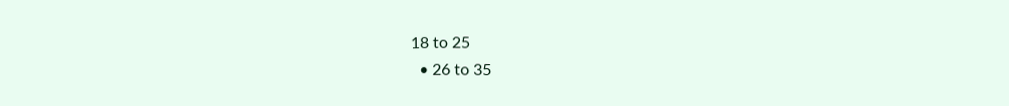18 to 25
  • 26 to 35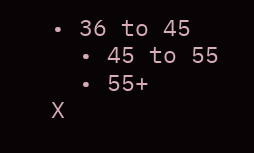• 36 to 45
  • 45 to 55
  • 55+
X